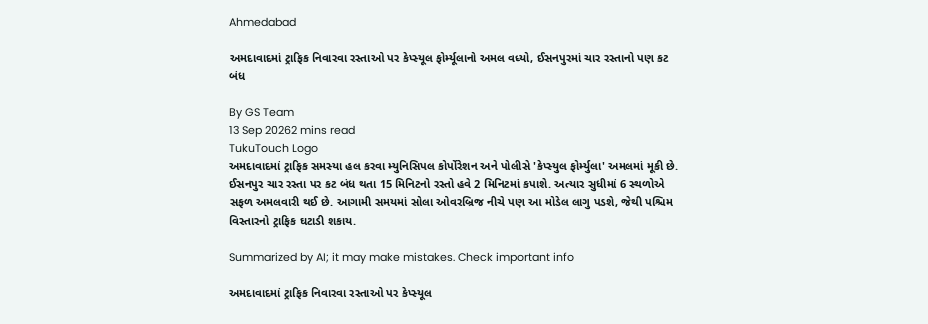Ahmedabad

અમદાવાદમાં ટ્રાફિક નિવારવા રસ્તાઓ પર કેપ્સ્યૂલ ફોર્મ્યૂલાનો અમલ વધ્યો, ઈસનપુરમાં ચાર રસ્તાનો પણ કટ બંધ

By GS Team
13 Sep 20262 mins read
TukuTouch Logo
અમદાવાદમાં ટ્રાફિક સમસ્યા હલ કરવા મ્યુનિસિપલ કોર્પોરેશન અને પોલીસે 'કેપ્સ્યુલ ફોર્મ્યુલા' અમલમાં મૂકી છે. ઈસનપુર ચાર રસ્તા પર કટ બંધ થતા 15 મિનિટનો રસ્તો હવે 2 મિનિટમાં કપાશે. અત્યાર સુધીમાં 6 સ્થળોએ સફળ અમલવારી થઈ છે. આગામી સમયમાં સોલા ઓવરબ્રિજ નીચે પણ આ મોડેલ લાગુ પડશે, જેથી પશ્ચિમ વિસ્તારનો ટ્રાફિક ઘટાડી શકાય.

Summarized by AI; it may make mistakes. Check important info

અમદાવાદમાં ટ્રાફિક નિવારવા રસ્તાઓ પર કેપ્સ્યૂલ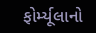ફોર્મ્યૂલાનો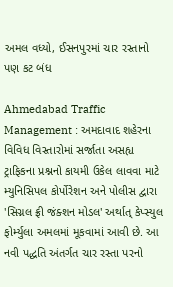અમલ વધ્યો, ઈસનપુરમાં ચાર રસ્તાનો પણ કટ બંધ

Ahmedabad Traffic Management : અમદાવાદ શહેરના વિવિધ વિસ્તારોમાં સર્જાતા અસહ્ય ટ્રાફિકના પ્રશ્નનો કાયમી ઉકેલ લાવવા માટે મ્યુનિસિપલ કોર્પોરેશન અને પોલીસ દ્વારા 'સિગ્નલ ફ્રી જંક્શન મોડલ' અર્થાત્ કેપ્સ્યુલ ફોર્મ્યુલા અમલમાં મૂકવામાં આવી છે. આ નવી પદ્ધતિ અંતર્ગત ચાર રસ્તા પરનો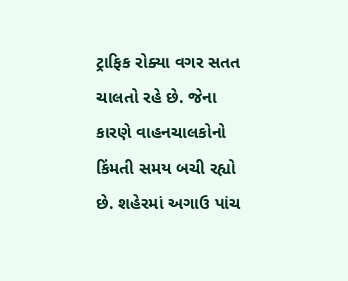ટ્રાફિક રોક્યા વગર સતત ચાલતો રહે છે. જેના કારણે વાહનચાલકોનો કિંમતી સમય બચી રહ્યો છે. શહેરમાં અગાઉ પાંચ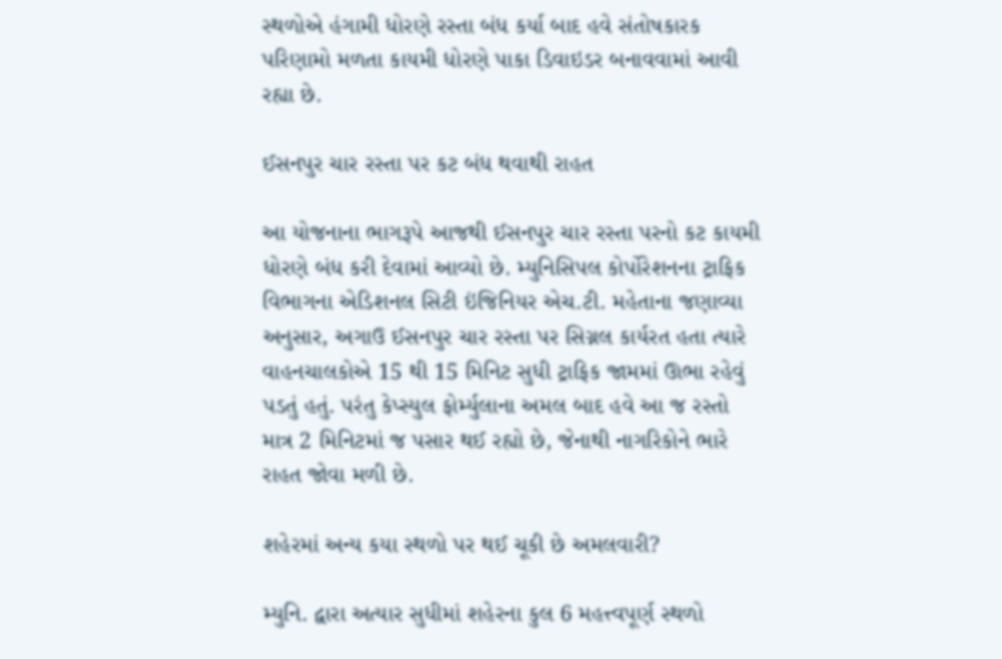સ્થળોએ હંગામી ધોરણે રસ્તા બંધ કર્યા બાદ હવે સંતોષકારક પરિણામો મળતા કાયમી ધોરણે પાકા ડિવાઇડર બનાવવામાં આવી રહ્યા છે.

ઈસનપુર ચાર રસ્તા પર કટ બંધ થવાથી રાહત

આ યોજનાના ભાગરૂપે આજથી ઈસનપુર ચાર રસ્તા પરનો કટ કાયમી ધોરણે બંધ કરી દેવામાં આવ્યો છે. મ્યુનિસિપલ કોર્પોરેશનના ટ્રાફિક વિભાગના એડિશનલ સિટી ઇંજિનિયર એચ.ટી. મહેતાના જણાવ્યા અનુસાર, અગાઉ ઈસનપુર ચાર રસ્તા પર સિગ્નલ કાર્યરત હતા ત્યારે વાહનચાલકોએ 15 થી 15 મિનિટ સુધી ટ્રાફિક જામમાં ઊભા રહેવું પડતું હતું. પરંતુ કેપ્સ્યુલ ફોર્મ્યુલાના અમલ બાદ હવે આ જ રસ્તો માત્ર 2 મિનિટમાં જ પસાર થઈ રહ્યો છે, જેનાથી નાગરિકોને ભારે રાહત જોવા મળી છે.

શહેરમાં અન્ય કયા સ્થળો પર થઈ ચૂકી છે અમલવારી?

મ્યુનિ. દ્વારા અત્યાર સુધીમાં શહેરના કુલ 6 મહત્ત્વપૂર્ણ સ્થળો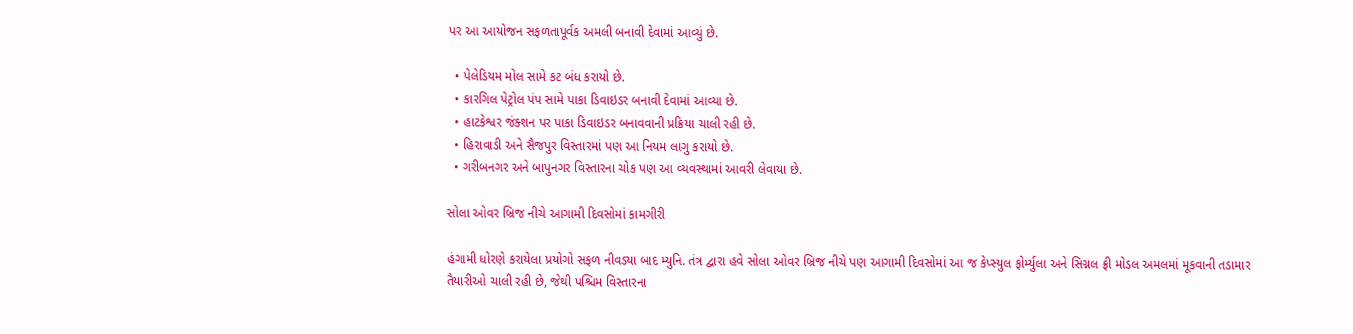પર આ આયોજન સફળતાપૂર્વક અમલી બનાવી દેવામાં આવ્યું છે.

  • પેલેડિયમ મોલ સામે કટ બંધ કરાયો છે.
  • કારગિલ પેટ્રોલ પંપ સામે પાકા ડિવાઇડર બનાવી દેવામાં આવ્યા છે.
  • હાટકેશ્વર જંક્શન પર પાકા ડિવાઇડર બનાવવાની પ્રક્રિયા ચાલી રહી છે.
  • હિરાવાડી અને સૈજપુર વિસ્તારમાં પણ આ નિયમ લાગુ કરાયો છે.
  • ગરીબનગર અને બાપુનગર વિસ્તારના ચોક પણ આ વ્યવસ્થામાં આવરી લેવાયા છે.

સોલા ઓવર બ્રિજ નીચે આગામી દિવસોમાં કામગીરી

હંગામી ધોરણે કરાયેલા પ્રયોગો સફળ નીવડ્યા બાદ મ્યુનિ. તંત્ર દ્વારા હવે સોલા ઓવર બ્રિજ નીચે પણ આગામી દિવસોમાં આ જ કેપ્સ્યુલ ફોર્મ્યુલા અને સિગ્નલ ફ્રી મોડલ અમલમાં મૂકવાની તડામાર તૈયારીઓ ચાલી રહી છે, જેથી પશ્ચિમ વિસ્તારના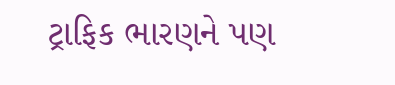ટ્રાફિક ભારણને પણ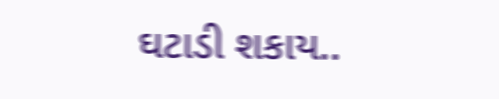ઘટાડી શકાય..